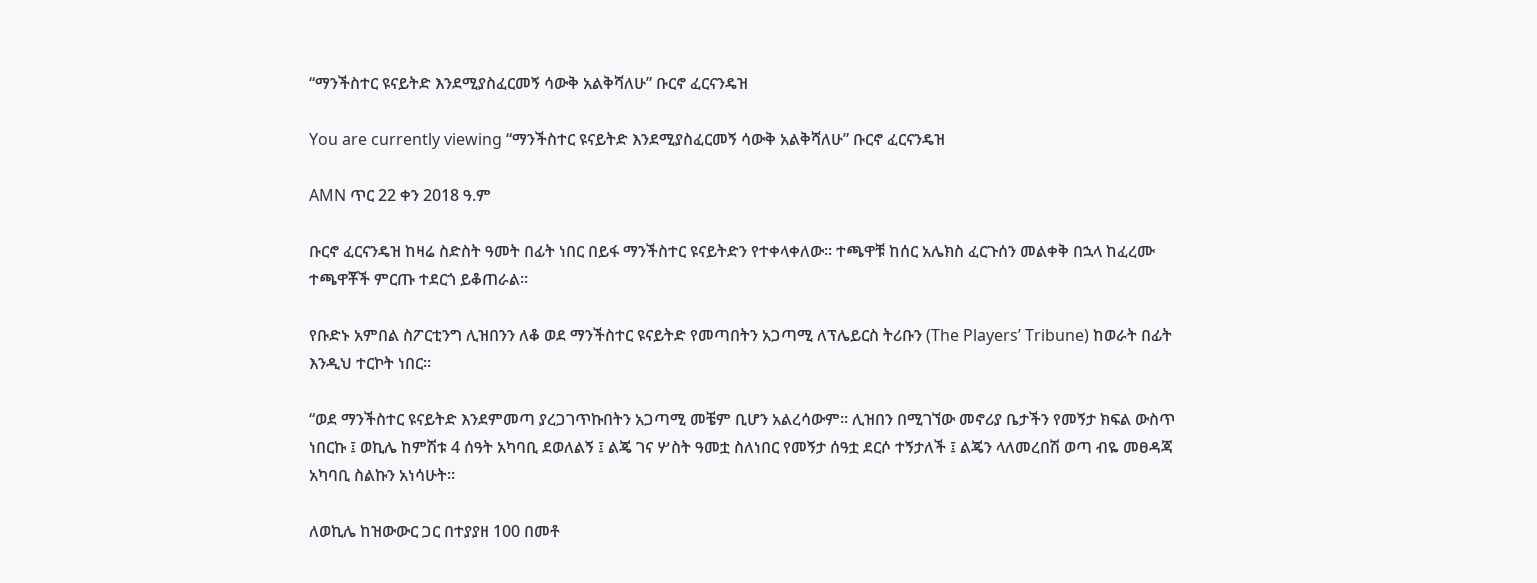“ማንችስተር ዩናይትድ እንደሚያስፈርመኝ ሳውቅ አልቅሻለሁ” ቡርኖ ፈርናንዴዝ

You are currently viewing “ማንችስተር ዩናይትድ እንደሚያስፈርመኝ ሳውቅ አልቅሻለሁ” ቡርኖ ፈርናንዴዝ

AMN ጥር 22 ቀን 2018 ዓ.ም

ቡርኖ ፈርናንዴዝ ከዛሬ ስድስት ዓመት በፊት ነበር በይፋ ማንችስተር ዩናይትድን የተቀላቀለው። ተጫዋቹ ከሰር አሌክስ ፈርጉሰን መልቀቅ በኋላ ከፈረሙ ተጫዋቾች ምርጡ ተደርጎ ይቆጠራል።

የቡድኑ አምበል ስፖርቲንግ ሊዝበንን ለቆ ወደ ማንችስተር ዩናይትድ የመጣበትን አጋጣሚ ለፕሌይርስ ትሪቡን (The Players’ Tribune) ከወራት በፊት እንዲህ ተርኮት ነበር።

“ወደ ማንችስተር ዩናይትድ እንደምመጣ ያረጋገጥኩበትን አጋጣሚ መቼም ቢሆን አልረሳውም። ሊዝበን በሚገኘው መኖሪያ ቤታችን የመኝታ ክፍል ውስጥ ነበርኩ ፤ ወኪሌ ከምሽቱ 4 ሰዓት አካባቢ ደወለልኝ ፤ ልጄ ገና ሦስት ዓመቷ ስለነበር የመኝታ ሰዓቷ ደርሶ ተኝታለች ፤ ልጄን ላለመረበሽ ወጣ ብዬ መፀዳጃ አካባቢ ስልኩን አነሳሁት።

ለወኪሌ ከዝውውር ጋር በተያያዘ 100 በመቶ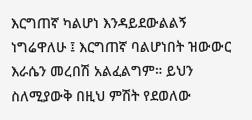እርግጠኛ ካልሆነ እንዳይደውልልኝ ነግሬዋለሁ ፤ እርግጠኛ ባልሆነበት ዝውውር እራሴን መረበሽ አልፈልግም። ይህን ስለሚያውቅ በዚህ ምሽት የደወለው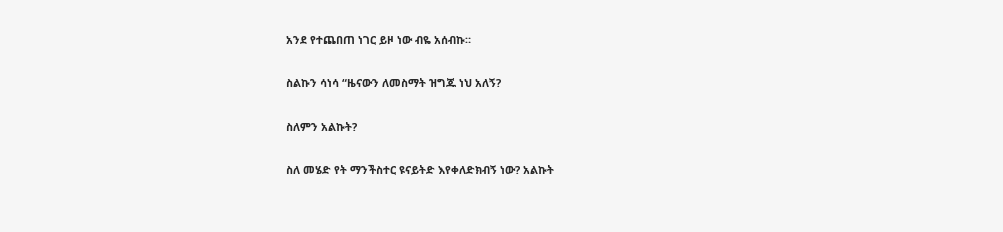አንደ የተጨበጠ ነገር ይዞ ነው ብዬ አሰብኩ።

ስልኩን ሳነሳ “ዜናውን ለመስማት ዝግጁ ነህ አለኝ?

ስለምን አልኩት?

ስለ መሄድ የት ማንችስተር ዩናይትድ እየቀለድክብኝ ነው? አልኩት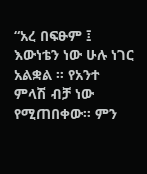“አረ በፍፁም ፤ እውነቴን ነው ሁሉ ነገር አልቋል ። የአንተ ምላሽ ብቻ ነው የሚጠበቀው። ምን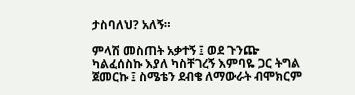ታስባለህ? አለኝ።

ምላሽ መስጠት አቃተኝ ፤ ወደ ጉንጬ ካልፈሰስኩ እያለ ካስቸገረኝ እምባዬ ጋር ትግል ጀመርኩ ፤ ስሜቴን ደብቄ ለማውራት ብሞክርም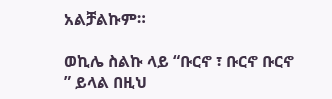አልቻልኩም።

ወኪሌ ስልኩ ላይ “ቡርኖ ፣ ቡርኖ ቡርኖ ” ይላል በዚህ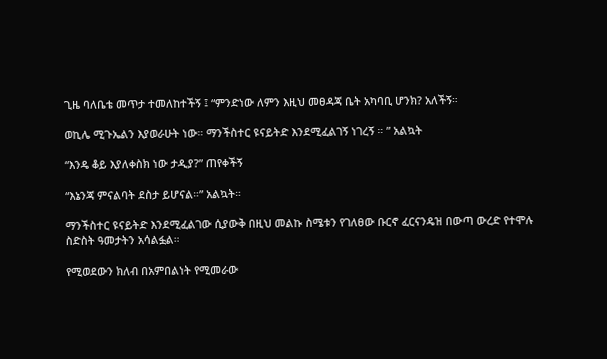ጊዜ ባለቤቴ መጥታ ተመለከተችኝ ፤ “ምንድነው ለምን እዚህ መፀዳጃ ቤት አካባቢ ሆንክ? አለችኝ።

ወኪሌ ሚጉኤልን እያወራሁት ነው። ማንችስተር ዩናይትድ እንደሚፈልገኝ ነገረኝ ። ” አልኳት

“እንዴ ቆይ እያለቀስክ ነው ታዲያ?” ጠየቀችኝ

“እኔንጃ ምናልባት ደስታ ይሆናል።” አልኳት።

ማንችስተር ዩናይትድ እንደሚፈልገው ሲያውቅ በዚህ መልኩ ስሜቱን የገለፀው ቡርኖ ፈርናንዴዝ በውጣ ውረድ የተሞሉ ስድስት ዓመታትን አሳልፏል።

የሚወደውን ክለብ በአምበልነት የሚመራው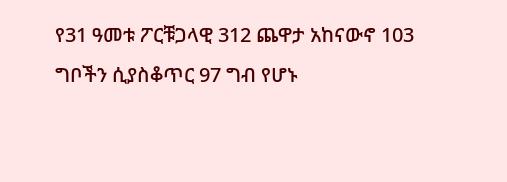የ31 ዓመቱ ፖርቹጋላዊ 312 ጨዋታ አከናውኖ 103 ግቦችን ሲያስቆጥር 97 ግብ የሆኑ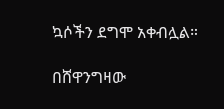ኳሶችን ደግሞ አቀብሏል።

በሸዋንግዛው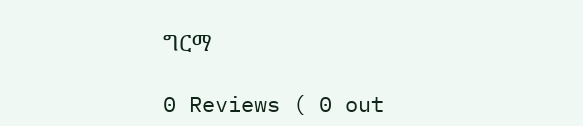ግርማ

0 Reviews ( 0 out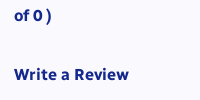of 0 )

Write a Review